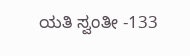ಯತಿ ಸ್ವಂತೀ -133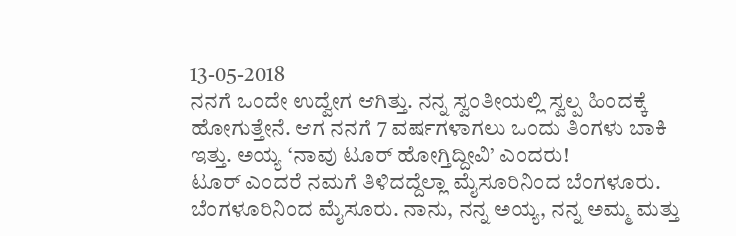13-05-2018
ನನಗೆ ಒಂದೇ ಉದ್ವೇಗ ಆಗಿತ್ತು. ನನ್ನ ಸ್ವಂತೀಯಲ್ಲಿ ಸ್ವಲ್ಪ ಹಿಂದಕ್ಕೆ ಹೋಗುತ್ತೇನೆ. ಆಗ ನನಗೆ 7 ವರ್ಷಗಳಾಗಲು ಒಂದು ತಿಂಗಳು ಬಾಕಿ ಇತ್ತು. ಅಯ್ಯ ‘ನಾವು ಟೂರ್ ಹೋಗ್ತಿದ್ದೀವಿ’ ಎಂದರು!
ಟೂರ್ ಎಂದರೆ ನಮಗೆ ತಿಳಿದದ್ದೆಲ್ಲಾ ಮೈಸೂರಿನಿಂದ ಬೆಂಗಳೂರು. ಬೆಂಗಳೂರಿನಿಂದ ಮೈಸೂರು. ನಾನು, ನನ್ನ ಅಯ್ಯ, ನನ್ನ ಅಮ್ಮ ಮತ್ತು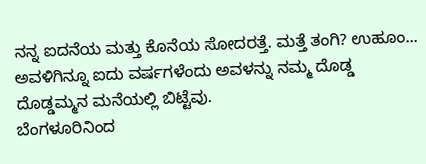ನನ್ನ ಐದನೆಯ ಮತ್ತು ಕೊನೆಯ ಸೋದರತ್ತೆ. ಮತ್ತೆ ತಂಗಿ? ಉಹೂಂ... ಅವಳಿಗಿನ್ನೂ ಐದು ವರ್ಷಗಳೆಂದು ಅವಳನ್ನು ನಮ್ಮ ದೊಡ್ಡ ದೊಡ್ಡಮ್ಮನ ಮನೆಯಲ್ಲಿ ಬಿಟ್ಟೆವು.
ಬೆಂಗಳೂರಿನಿಂದ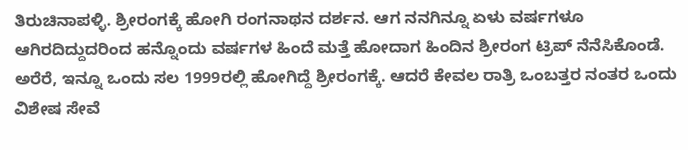ತಿರುಚಿನಾಪಳ್ಳಿ. ಶ್ರೀರಂಗಕ್ಕೆ ಹೋಗಿ ರಂಗನಾಥನ ದರ್ಶನ. ಆಗ ನನಗಿನ್ನೂ ಏಳು ವರ್ಷಗಳೂ ಆಗಿರದಿದ್ದುದರಿಂದ ಹನ್ನೊಂದು ವರ್ಷಗಳ ಹಿಂದೆ ಮತ್ತೆ ಹೋದಾಗ ಹಿಂದಿನ ಶ್ರೀರಂಗ ಟ್ರಿಪ್ ನೆನೆಸಿಕೊಂಡೆ. ಅರೆರೆ, ಇನ್ನೂ ಒಂದು ಸಲ 1999ರಲ್ಲಿ ಹೋಗಿದ್ದೆ ಶ್ರೀರಂಗಕ್ಕೆ. ಆದರೆ ಕೇವಲ ರಾತ್ರಿ ಒಂಬತ್ತರ ನಂತರ ಒಂದು ವಿಶೇಷ ಸೇವೆ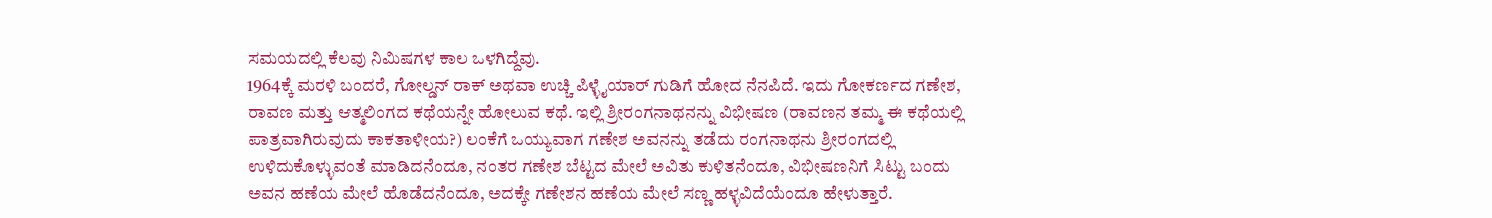ಸಮಯದಲ್ಲಿ ಕೆಲವು ನಿಮಿಷಗಳ ಕಾಲ ಒಳಗಿದ್ದೆವು.
1964ಕ್ಕೆ ಮರಳಿ ಬಂದರೆ, ಗೋಲ್ಡನ್ ರಾಕ್ ಅಥವಾ ಉಚ್ಚಿ ಪಿಳ್ಳೈಯಾರ್ ಗುಡಿಗೆ ಹೋದ ನೆನಪಿದೆ. ಇದು ಗೋಕರ್ಣದ ಗಣೇಶ, ರಾವಣ ಮತ್ತು ಆತ್ಮಲಿಂಗದ ಕಥೆಯನ್ನೇ ಹೋಲುವ ಕಥೆ. ಇಲ್ಲಿ ಶ್ರೀರಂಗನಾಥನನ್ನು ವಿಭೀಷಣ (ರಾವಣನ ತಮ್ಮ ಈ ಕಥೆಯಲ್ಲಿ ಪಾತ್ರವಾಗಿರುವುದು ಕಾಕತಾಳೀಯ?) ಲಂಕೆಗೆ ಒಯ್ಯುವಾಗ ಗಣೇಶ ಅವನನ್ನು ತಡೆದು ರಂಗನಾಥನು ಶ್ರೀರಂಗದಲ್ಲಿ ಉಳಿದುಕೊಳ್ಳುವಂತೆ ಮಾಡಿದನೆಂದೂ, ನಂತರ ಗಣೇಶ ಬೆಟ್ಟದ ಮೇಲೆ ಅವಿತು ಕುಳಿತನೆಂದೂ, ವಿಭೀಷಣನಿಗೆ ಸಿಟ್ಟು ಬಂದು ಅವನ ಹಣೆಯ ಮೇಲೆ ಹೊಡೆದನೆಂದೂ, ಅದಕ್ಕೇ ಗಣೇಶನ ಹಣೆಯ ಮೇಲೆ ಸಣ್ಣ ಹಳ್ಳವಿದೆಯೆಂದೂ ಹೇಳುತ್ತಾರೆ.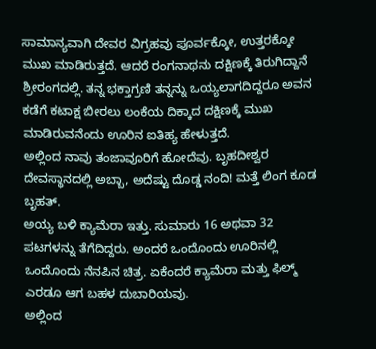ಸಾಮಾನ್ಯವಾಗಿ ದೇವರ ವಿಗ್ರಹವು ಪೂರ್ವಕ್ಕೋ, ಉತ್ತರಕ್ಕೋ ಮುಖ ಮಾಡಿರುತ್ತದೆ. ಆದರೆ ರಂಗನಾಥನು ದಕ್ಷಿಣಕ್ಕೆ ತಿರುಗಿದ್ದಾನೆ ಶ್ರೀರಂಗದಲ್ಲಿ. ತನ್ನ ಭಕ್ತಾಗ್ರಣಿ ತನ್ನನ್ನು ಒಯ್ಯಲಾಗದಿದ್ದರೂ ಅವನ ಕಡೆಗೆ ಕಟಾಕ್ಷ ಬೀರಲು ಲಂಕೆಯ ದಿಕ್ಕಾದ ದಕ್ಷಿಣಕ್ಕೆ ಮುಖ ಮಾಡಿರುವನೆಂದು ಊರಿನ ಐತಿಹ್ಯ ಹೇಳುತ್ತದೆ.
ಅಲ್ಲಿಂದ ನಾವು ತಂಜಾವೂರಿಗೆ ಹೋದೆವು. ಬೃಹದೀಶ್ವರ ದೇವಸ್ಥಾನದಲ್ಲಿ ಅಬ್ಬಾ, ಅದೆಷ್ಟು ದೊಡ್ಡ ನಂದಿ! ಮತ್ತೆ ಲಿಂಗ ಕೂಡ ಬೃಹತ್.
ಅಯ್ಯ ಬಳಿ ಕ್ಯಾಮೆರಾ ಇತ್ತು. ಸುಮಾರು 16 ಅಥವಾ 32 ಪಟಗಳನ್ನು ತೆಗೆದಿದ್ದರು. ಅಂದರೆ ಒಂದೊಂದು ಊರಿನಲ್ಲಿ ಒಂದೊಂದು ನೆನಪಿನ ಚಿತ್ರ. ಏಕೆಂದರೆ ಕ್ಯಾಮೆರಾ ಮತ್ತು ಫಿಲ್ಮ್ ಎರಡೂ ಆಗ ಬಹಳ ದುಬಾರಿಯವು.
ಅಲ್ಲಿಂದ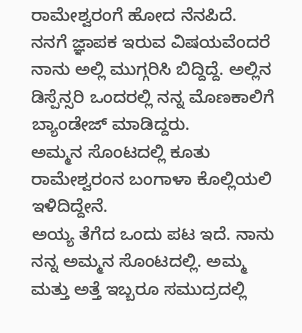ರಾಮೇಶ್ವರಂಗೆ ಹೋದ ನೆನಪಿದೆ.
ನನಗೆ ಜ್ಞಾಪಕ ಇರುವ ವಿಷಯವೆಂದರೆ ನಾನು ಅಲ್ಲಿ ಮುಗ್ಗರಿಸಿ ಬಿದ್ದಿದ್ದೆ. ಅಲ್ಲಿನ ಡಿಸ್ಪೆನ್ಸರಿ ಒಂದರಲ್ಲಿ ನನ್ನ ಮೊಣಕಾಲಿಗೆ ಬ್ಯಾಂಡೇಜ್ ಮಾಡಿದ್ದರು.
ಅಮ್ಮನ ಸೊಂಟದಲ್ಲಿ ಕೂತು ರಾಮೇಶ್ವರಂನ ಬಂಗಾಳಾ ಕೊಲ್ಲಿಯಲಿ ಇಳಿದಿದ್ದೇನೆ.
ಅಯ್ಯ ತೆಗೆದ ಒಂದು ಪಟ ಇದೆ. ನಾನು ನನ್ನ ಅಮ್ಮನ ಸೊಂಟದಲ್ಲಿ. ಅಮ್ಮ ಮತ್ತು ಅತ್ತೆ ಇಬ್ಬರೂ ಸಮುದ್ರದಲ್ಲಿ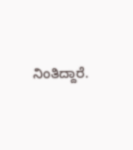ನಿಂತಿದ್ದಾರೆ.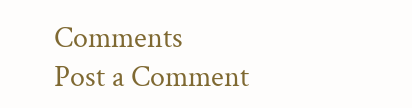Comments
Post a Comment